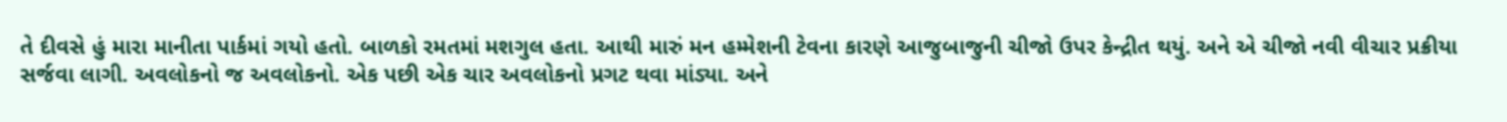તે દીવસે હું મારા માનીતા પાર્કમાં ગયો હતો. બાળકો રમતમાં મશગુલ હતા. આથી મારું મન હમ્મેશની ટેવના કારણે આજુબાજુની ચીજો ઉપર કેન્દ્રીત થયું. અને એ ચીજો નવી વીચાર પ્રક્રીયા સર્જવા લાગી. અવલોકનો જ અવલોકનો. એક પછી એક ચાર અવલોકનો પ્રગટ થવા માંડ્યા. અને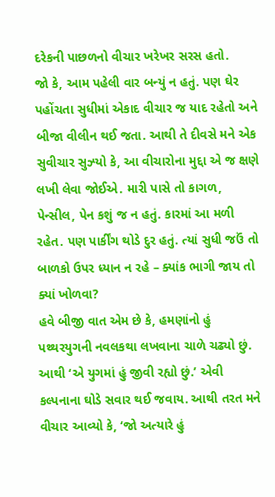દરેકની પાછળનો વીચાર ખરેખર સરસ હતો.
જો કે, આમ પહેલી વાર બન્યું ન હતું. પણ ઘેર પહોંચતા સુધીમાં એકાદ વીચાર જ યાદ રહેતો અને બીજા વીલીન થઈ જતા. આથી તે દીવસે મને એક સુવીચાર સુઝ્યો કે, આ વીચારોના મુદ્દા એ જ ક્ષણે લખી લેવા જોઈએ. મારી પાસે તો કાગળ, પેન્સીલ, પેન કશું જ ન હતું. કારમાં આ મળી રહેત. પણ પાર્કીંગ થોડે દુર હતું. ત્યાં સુધી જઉં તો બાળકો ઉપર ધ્યાન ન રહે – ક્યાંક ભાગી જાય તો ક્યાં ખોળવા?
હવે બીજી વાત એમ છે કે, હમણાંનો હું પથ્થરયુગની નવલકથા લખવાના ચાળે ચઢ્યો છું. આથી ‘એ યુગમાં હું જીવી રહ્યો છું.’ એવી કલ્પનાના ઘોડે સવાર થઈ જવાય. આથી તરત મને વીચાર આવ્યો કે, ‘જો અત્યારે હું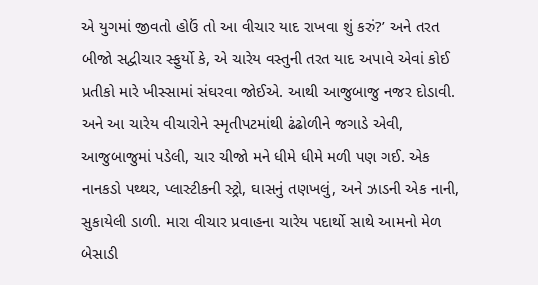એ યુગમાં જીવતો હોઉં તો આ વીચાર યાદ રાખવા શું કરું?’ અને તરત બીજો સદ્વીચાર સ્ફુર્યો કે, એ ચારેય વસ્તુની તરત યાદ અપાવે એવાં કોઈ પ્રતીકો મારે ખીસ્સામાં સંઘરવા જોઈએ. આથી આજુબાજુ નજર દોડાવી.
અને આ ચારેય વીચારોને સ્મૃતીપટમાંથી ઢંઢોળીને જગાડે એવી, આજુબાજુમાં પડેલી, ચાર ચીજો મને ધીમે ધીમે મળી પણ ગઈ. એક નાનકડો પથ્થર, પ્લાસ્ટીકની સ્ટ્રો, ઘાસનું તણખલું, અને ઝાડની એક નાની, સુકાયેલી ડાળી. મારા વીચાર પ્રવાહના ચારેય પદાર્થો સાથે આમનો મેળ બેસાડી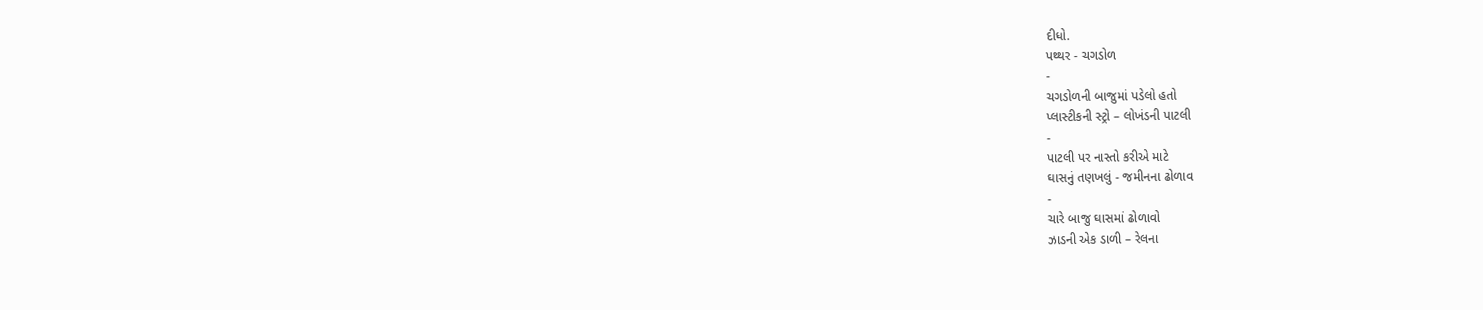દીધો.
પથ્થર - ચગડોળ
-
ચગડોળની બાજુમાં પડેલો હતો
પ્લાસ્ટીકની સ્ટ્રો – લોખંડની પાટલી
-
પાટલી પર નાસ્તો કરીએ માટે
ઘાસનું તણખલું - જમીનના ઢોળાવ
-
ચારે બાજુ ઘાસમાં ઢોળાવો
ઝાડની એક ડાળી – રેલના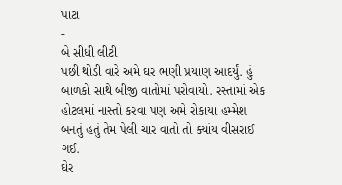પાટા
-
બે સીધી લીટી
પછી થોડી વારે અમે ઘર ભણી પ્રયાણ આદર્યું. હું બાળકો સાથે બીજી વાતોમાં પરોવાયો. રસ્તામાં એક હોટલમાં નાસ્તો કરવા પણ અમે રોકાયા હમ્મેશ બનતું હતું તેમ પેલી ચાર વાતો તો ક્યાંય વીસરાઈ ગઈ.
ઘેર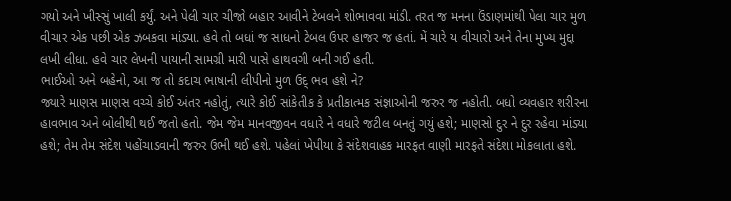ગયો અને ખીસ્સું ખાલી કર્યું. અને પેલી ચાર ચીજો બહાર આવીને ટેબલને શોભાવવા માંડી. તરત જ મનના ઉંડાણમાંથી પેલા ચાર મુળ વીચાર એક પછી એક ઝબકવા માંડ્યા. હવે તો બધાં જ સાધનો ટેબલ ઉપર હાજર જ હતાં. મેં ચારે ય વીચારો અને તેના મુખ્ય મુદ્દા લખી લીધા. હવે ચાર લેખની પાયાની સામગ્રી મારી પાસે હાથવગી બની ગઈ હતી.
ભાઈઓ અને બહેનો, આ જ તો કદાચ ભાષાની લીપીનો મુળ ઉદ્ ભવ હશે ને?
જ્યારે માણસ માણસ વચ્ચે કોઈ અંતર નહોતું, ત્યારે કોઈ સાંકેતીક કે પ્રતીકાત્મક સંજ્ઞાઓની જરુર જ નહોતી. બધો વ્યવહાર શરીરના હાવભાવ અને બોલીથી થઈ જતો હતો. જેમ જેમ માનવજીવન વધારે ને વધારે જટીલ બનતું ગયું હશે; માણસો દુર ને દુર રહેવા માંડ્યા હશે; તેમ તેમ સંદેશ પહોંચાડવાની જરુર ઉભી થઈ હશે. પહેલાં ખેપીયા કે સંદેશવાહક મારફત વાણી મારફતે સંદેશા મોકલાતા હશે.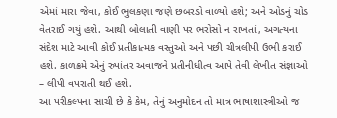એમાં મારા જેવા, કોઈ ભુલકણા જણે છબરડો વાળ્યો હશે; અને ઓડનું ચોડ વેતરાઈ ગયું હશે. આથી બોલાતી વાણી પર ભરોસો ન રાખતાં, અગત્યના સંદેશ માટે આવી કોઈ પ્રતીકાત્મક વસ્તુઓ અને પછી ચીત્રલીપી ઉભી કરાઈ હશે. કાળક્રમે એનું રુપાંતર અવાજને પ્રતીનીધીત્વ આપે તેવી લેખીત સંજ્ઞાઓ – લીપી વપરાતી થઈ હશે.
આ પરીકલ્પના સાચી છે કે કેમ, તેનું અનુમોદન તો માત્ર ભાષાશાસ્ત્રીઓ જ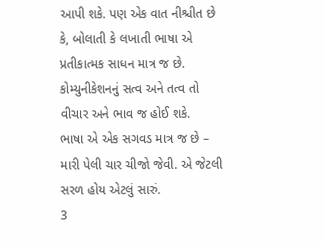આપી શકે. પણ એક વાત નીશ્ચીત છે કે, બોલાતી કે લખાતી ભાષા એ પ્રતીકાત્મક સાધન માત્ર જ છે. કોમ્યુનીકેશનનું સત્વ અને તત્વ તો વીચાર અને ભાવ જ હોઈ શકે.
ભાષા એ એક સગવડ માત્ર જ છે – મારી પેલી ચાર ચીજો જેવી. એ જેટલી સરળ હોય એટલું સારું.
3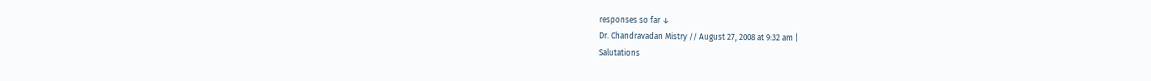responses so far ↓
Dr. Chandravadan Mistry // August 27, 2008 at 9:32 am |
Salutations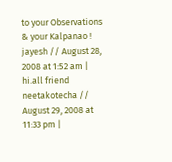to your Observations & your Kalpanao !
jayesh // August 28, 2008 at 1:52 am |
hi.all friend
neetakotecha // August 29, 2008 at 11:33 pm |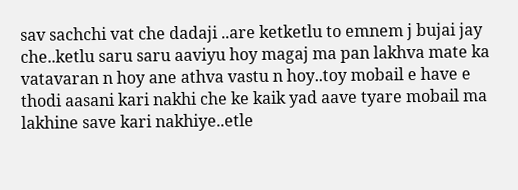sav sachchi vat che dadaji ..are ketketlu to emnem j bujai jay che..ketlu saru saru aaviyu hoy magaj ma pan lakhva mate ka vatavaran n hoy ane athva vastu n hoy..toy mobail e have e thodi aasani kari nakhi che ke kaik yad aave tyare mobail ma lakhine save kari nakhiye..etle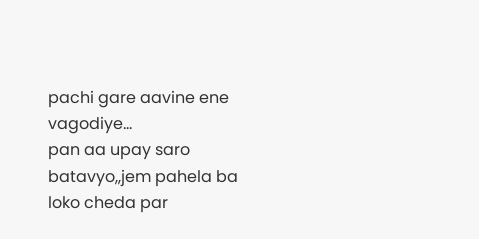pachi gare aavine ene vagodiye…
pan aa upay saro batavyo,,jem pahela ba loko cheda par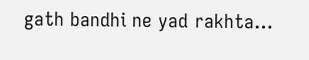gath bandhi ne yad rakhta…